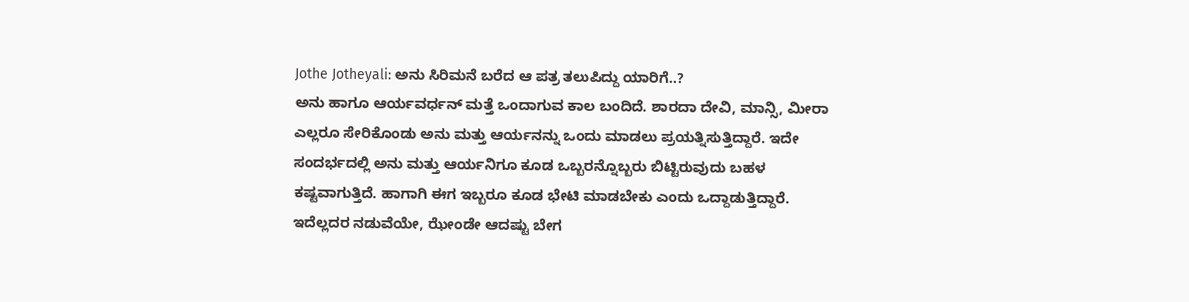Jothe Jotheyali: ಅನು ಸಿರಿಮನೆ ಬರೆದ ಆ ಪತ್ರ ತಲುಪಿದ್ದು ಯಾರಿಗೆ..?
ಅನು ಹಾಗೂ ಆರ್ಯವರ್ಧನ್ ಮತ್ತೆ ಒಂದಾಗುವ ಕಾಲ ಬಂದಿದೆ. ಶಾರದಾ ದೇವಿ, ಮಾನ್ಸಿ, ಮೀರಾ ಎಲ್ಲರೂ ಸೇರಿಕೊಂಡು ಅನು ಮತ್ತು ಆರ್ಯನನ್ನು ಒಂದು ಮಾಡಲು ಪ್ರಯತ್ನಿಸುತ್ತಿದ್ದಾರೆ. ಇದೇ ಸಂದರ್ಭದಲ್ಲಿ ಅನು ಮತ್ತು ಆರ್ಯನಿಗೂ ಕೂಡ ಒಬ್ಬರನ್ನೊಬ್ಬರು ಬಿಟ್ಟಿರುವುದು ಬಹಳ ಕಷ್ಟವಾಗುತ್ತಿದೆ. ಹಾಗಾಗಿ ಈಗ ಇಬ್ಬರೂ ಕೂಡ ಭೇಟಿ ಮಾಡಬೇಕು ಎಂದು ಒದ್ದಾಡುತ್ತಿದ್ದಾರೆ.
ಇದೆಲ್ಲದರ ನಡುವೆಯೇ, ಝೇಂಡೇ ಆದಷ್ಟು ಬೇಗ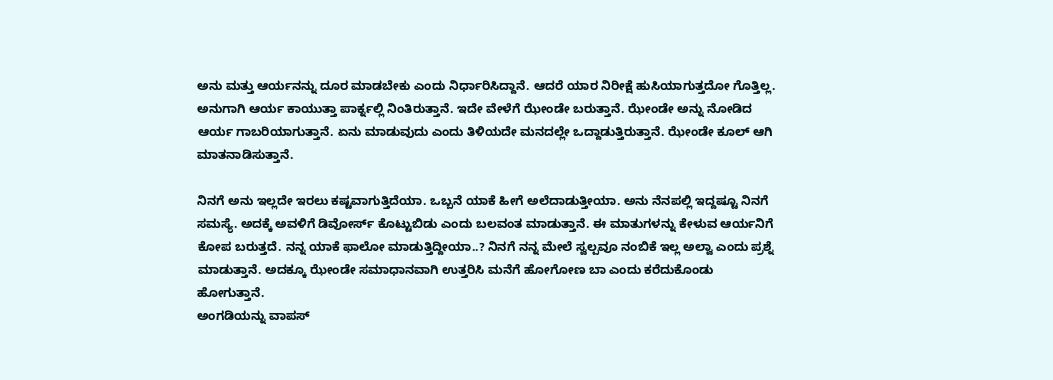ಅನು ಮತ್ತು ಆರ್ಯನನ್ನು ದೂರ ಮಾಡಬೇಕು ಎಂದು ನಿರ್ಧಾರಿಸಿದ್ದಾನೆ. ಆದರೆ ಯಾರ ನಿರೀಕ್ಷೆ ಹುಸಿಯಾಗುತ್ತದೋ ಗೊತ್ತಿಲ್ಲ. ಅನುಗಾಗಿ ಆರ್ಯ ಕಾಯುತ್ತಾ ಪಾರ್ಕ್ನಲ್ಲಿ ನಿಂತಿರುತ್ತಾನೆ. ಇದೇ ವೇಳೆಗೆ ಝೇಂಡೇ ಬರುತ್ತಾನೆ. ಝೇಂಡೇ ಅನ್ನು ನೋಡಿದ ಆರ್ಯ ಗಾಬರಿಯಾಗುತ್ತಾನೆ. ಏನು ಮಾಡುವುದು ಎಂದು ತಿಳಿಯದೇ ಮನದಲ್ಲೇ ಒದ್ದಾಡುತ್ತಿರುತ್ತಾನೆ. ಝೇಂಡೇ ಕೂಲ್ ಆಗಿ ಮಾತನಾಡಿಸುತ್ತಾನೆ.

ನಿನಗೆ ಅನು ಇಲ್ಲದೇ ಇರಲು ಕಷ್ಟವಾಗುತ್ತಿದೆಯಾ. ಒಬ್ಬನೆ ಯಾಕೆ ಹೀಗೆ ಅಲೆದಾಡುತ್ತೀಯಾ. ಅನು ನೆನಪಲ್ಲಿ ಇದ್ದಷ್ಟೂ ನಿನಗೆ ಸಮಸ್ಯೆ. ಅದಕ್ಕೆ ಅವಳಿಗೆ ಡಿವೋರ್ಸ್ ಕೊಟ್ಟುಬಿಡು ಎಂದು ಬಲವಂತ ಮಾಡುತ್ತಾನೆ. ಈ ಮಾತುಗಳನ್ನು ಕೇಳುವ ಆರ್ಯನಿಗೆ ಕೋಪ ಬರುತ್ತದೆ. ನನ್ನ ಯಾಕೆ ಫಾಲೋ ಮಾಡುತ್ತಿದ್ದೀಯಾ..? ನಿನಗೆ ನನ್ನ ಮೇಲೆ ಸ್ವಲ್ಪವೂ ನಂಬಿಕೆ ಇಲ್ಲ ಅಲ್ವಾ ಎಂದು ಪ್ರಶ್ನೆ ಮಾಡುತ್ತಾನೆ. ಅದಕ್ಕೂ ಝೇಂಡೇ ಸಮಾಧಾನವಾಗಿ ಉತ್ತರಿಸಿ ಮನೆಗೆ ಹೋಗೋಣ ಬಾ ಎಂದು ಕರೆದುಕೊಂಡು ಹೋಗುತ್ತಾನೆ.
ಅಂಗಡಿಯನ್ನು ವಾಪಸ್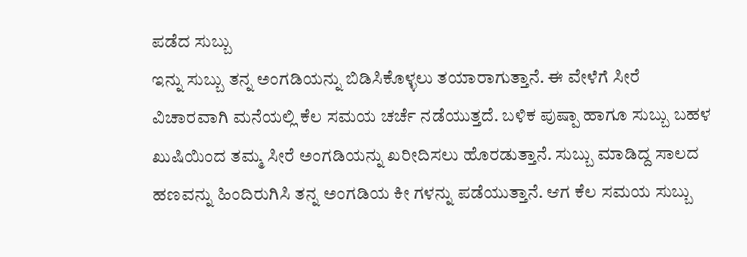ಪಡೆದ ಸುಬ್ಬು
ಇನ್ನು ಸುಬ್ಬು ತನ್ನ ಅಂಗಡಿಯನ್ನು ಬಿಡಿಸಿಕೊಳ್ಳಲು ತಯಾರಾಗುತ್ತಾನೆ. ಈ ವೇಳೆಗೆ ಸೀರೆ ವಿಚಾರವಾಗಿ ಮನೆಯಲ್ಲಿ ಕೆಲ ಸಮಯ ಚರ್ಚೆ ನಡೆಯುತ್ತದೆ. ಬಳಿಕ ಪುಷ್ಪಾ ಹಾಗೂ ಸುಬ್ಬು ಬಹಳ ಖುಷಿಯಿಂದ ತಮ್ಮ ಸೀರೆ ಅಂಗಡಿಯನ್ನು ಖರೀದಿಸಲು ಹೊರಡುತ್ತಾನೆ. ಸುಬ್ಬು ಮಾಡಿದ್ದ ಸಾಲದ ಹಣವನ್ನು ಹಿಂದಿರುಗಿಸಿ ತನ್ನ ಅಂಗಡಿಯ ಕೀ ಗಳನ್ನು ಪಡೆಯುತ್ತಾನೆ. ಆಗ ಕೆಲ ಸಮಯ ಸುಬ್ಬು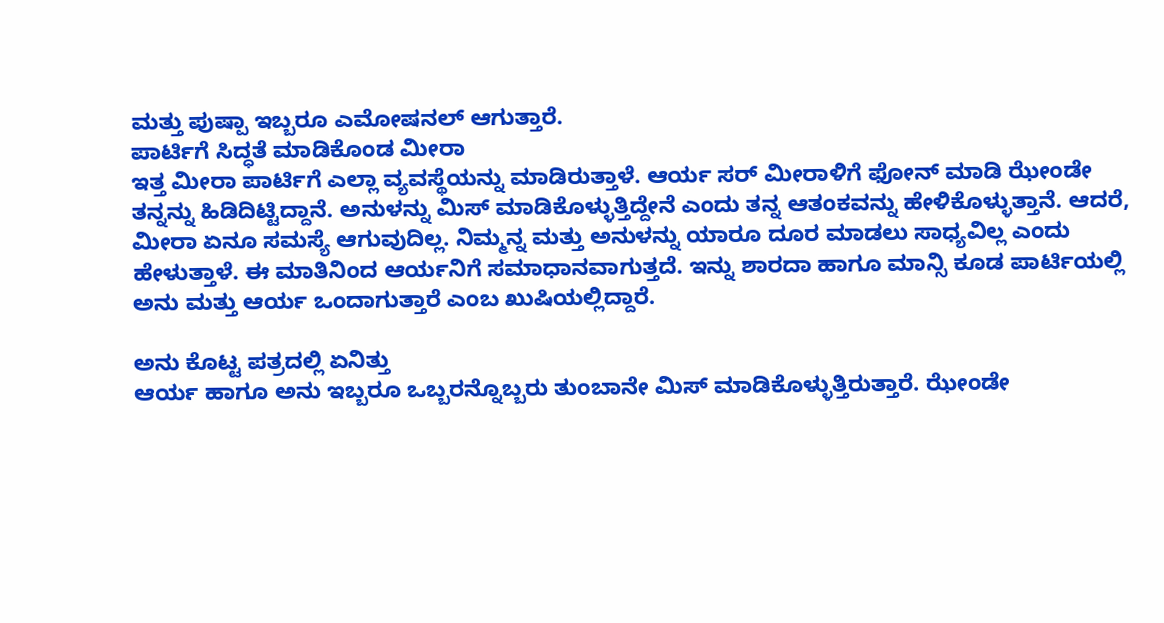ಮತ್ತು ಪುಷ್ಪಾ ಇಬ್ಬರೂ ಎಮೋಷನಲ್ ಆಗುತ್ತಾರೆ.
ಪಾರ್ಟಿಗೆ ಸಿದ್ಧತೆ ಮಾಡಿಕೊಂಡ ಮೀರಾ
ಇತ್ತ ಮೀರಾ ಪಾರ್ಟಿಗೆ ಎಲ್ಲಾ ವ್ಯವಸ್ಥೆಯನ್ನು ಮಾಡಿರುತ್ತಾಳೆ. ಆರ್ಯ ಸರ್ ಮೀರಾಳಿಗೆ ಫೋನ್ ಮಾಡಿ ಝೇಂಡೇ ತನ್ನನ್ನು ಹಿಡಿದಿಟ್ಟಿದ್ದಾನೆ. ಅನುಳನ್ನು ಮಿಸ್ ಮಾಡಿಕೊಳ್ಳುತ್ತಿದ್ದೇನೆ ಎಂದು ತನ್ನ ಆತಂಕವನ್ನು ಹೇಳಿಕೊಳ್ಳುತ್ತಾನೆ. ಆದರೆ, ಮೀರಾ ಏನೂ ಸಮಸ್ಯೆ ಆಗುವುದಿಲ್ಲ. ನಿಮ್ಮನ್ನ ಮತ್ತು ಅನುಳನ್ನು ಯಾರೂ ದೂರ ಮಾಡಲು ಸಾಧ್ಯವಿಲ್ಲ ಎಂದು ಹೇಳುತ್ತಾಳೆ. ಈ ಮಾತಿನಿಂದ ಆರ್ಯನಿಗೆ ಸಮಾಧಾನವಾಗುತ್ತದೆ. ಇನ್ನು ಶಾರದಾ ಹಾಗೂ ಮಾನ್ಸಿ ಕೂಡ ಪಾರ್ಟಿಯಲ್ಲಿ ಅನು ಮತ್ತು ಆರ್ಯ ಒಂದಾಗುತ್ತಾರೆ ಎಂಬ ಖುಷಿಯಲ್ಲಿದ್ದಾರೆ.

ಅನು ಕೊಟ್ಟ ಪತ್ರದಲ್ಲಿ ಏನಿತ್ತು
ಆರ್ಯ ಹಾಗೂ ಅನು ಇಬ್ಬರೂ ಒಬ್ಬರನ್ನೊಬ್ಬರು ತುಂಬಾನೇ ಮಿಸ್ ಮಾಡಿಕೊಳ್ಳುತ್ತಿರುತ್ತಾರೆ. ಝೇಂಡೇ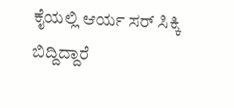ಕೈಯಲ್ಲಿ ಆರ್ಯ ಸರ್ ಸಿಕ್ಕಿ ಬಿದ್ದಿದ್ದಾರೆ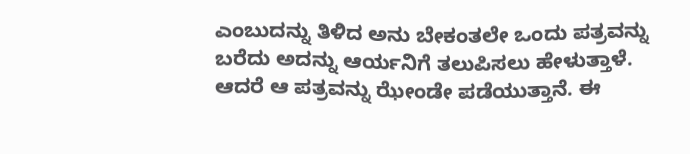ಎಂಬುದನ್ನು ತಿಳಿದ ಅನು ಬೇಕಂತಲೇ ಒಂದು ಪತ್ರವನ್ನು ಬರೆದು ಅದನ್ನು ಆರ್ಯನಿಗೆ ತಲುಪಿಸಲು ಹೇಳುತ್ತಾಳೆ. ಆದರೆ ಆ ಪತ್ರವನ್ನು ಝೇಂಡೇ ಪಡೆಯುತ್ತಾನೆ. ಈ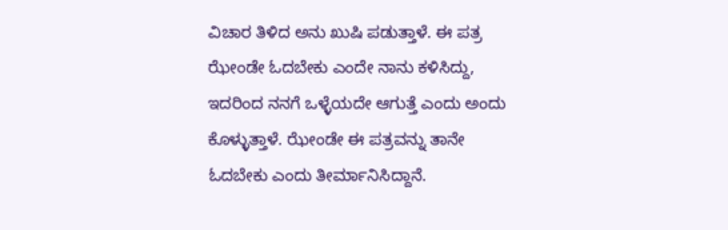ವಿಚಾರ ತಿಳಿದ ಅನು ಖುಷಿ ಪಡುತ್ತಾಳೆ. ಈ ಪತ್ರ ಝೇಂಡೇ ಓದಬೇಕು ಎಂದೇ ನಾನು ಕಳಿಸಿದ್ದು, ಇದರಿಂದ ನನಗೆ ಒಳ್ಳೆಯದೇ ಆಗುತ್ತೆ ಎಂದು ಅಂದು ಕೊಳ್ಳುತ್ತಾಳೆ. ಝೇಂಡೇ ಈ ಪತ್ರವನ್ನು ತಾನೇ ಓದಬೇಕು ಎಂದು ತೀರ್ಮಾನಿಸಿದ್ದಾನೆ.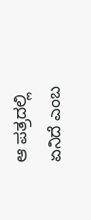ಆ ಪತ್ರದಲ್ಲಿ ಏನಿದೆ ಎಂಬ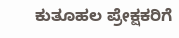ಕುತೂಹಲ ಪ್ರೇಕ್ಷಕರಿಗೆ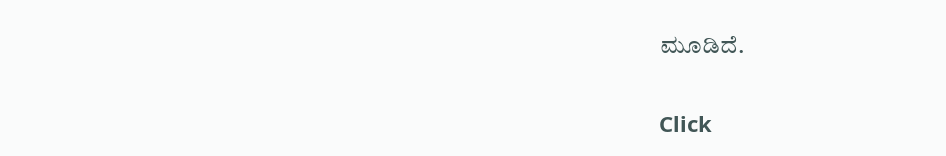ಮೂಡಿದೆ.


Click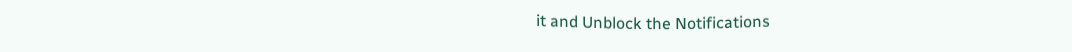it and Unblock the Notifications